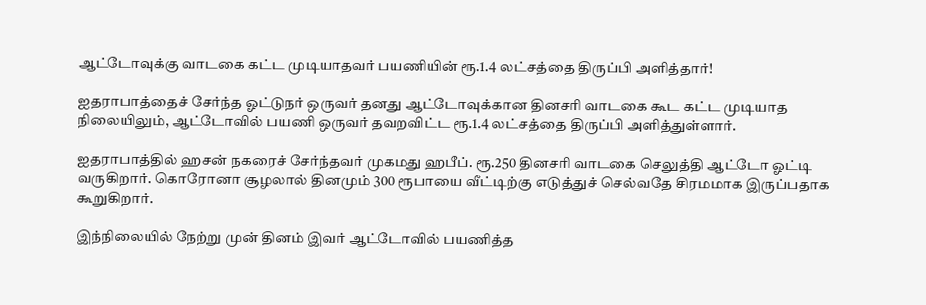ஆட்டோவுக்கு வாடகை கட்ட முடியாதவர் பயணியின் ரூ.1.4 லட்சத்தை திருப்பி அளித்தார்!

ஐதராபாத்தைச் சேர்ந்த ஓட்டுநர் ஒருவர் தனது ஆட்டோவுக்கான தினசரி வாடகை கூட கட்ட முடியாத நிலையிலும், ஆட்டோவில் பயணி ஒருவர் தவறவிட்ட ரூ.1.4 லட்சத்தை திருப்பி அளித்துள்ளார்.

ஐதராபாத்தில் ஹசன் நகரைச் சேர்ந்தவர் முகமது ஹபீப். ரூ.250 தினசரி வாடகை செலுத்தி ஆட்டோ ஓட்டி வருகிறார். கொரோனா சூழலால் தினமும் 300 ரூபாயை வீட்டிற்கு எடுத்துச் செல்வதே சிரமமாக இருப்பதாக கூறுகிறார்.

இந்நிலையில் நேற்று முன் தினம் இவர் ஆட்டோவில் பயணித்த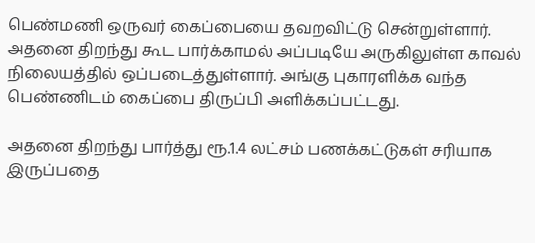பெண்மணி ஒருவர் கைப்பையை தவறவிட்டு சென்றுள்ளார். அதனை திறந்து கூட பார்க்காமல் அப்படியே அருகிலுள்ள காவல் நிலையத்தில் ஒப்படைத்துள்ளார். அங்கு புகாரளிக்க வந்த பெண்ணிடம் கைப்பை திருப்பி அளிக்கப்பட்டது.

அதனை திறந்து பார்த்து ரூ.1.4 லட்சம் பணக்கட்டுகள் சரியாக இருப்பதை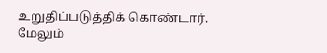உறுதிப்படுத்திக் கொண்டார். மேலும்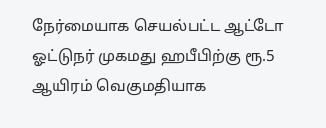நேர்மையாக செயல்பட்ட ஆட்டோ ஓட்டுநர் முகமது ஹபீபிற்கு ரூ.5 ஆயிரம் வெகுமதியாக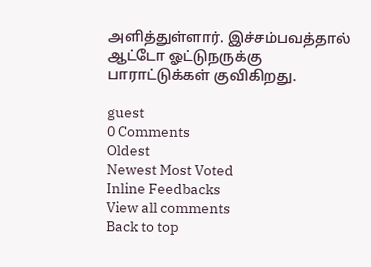அளித்துள்ளார். இச்சம்பவத்தால் ஆட்டோ ஓட்டுநருக்கு பாராட்டுக்கள் குவிகிறது.

guest
0 Comments
Oldest
Newest Most Voted
Inline Feedbacks
View all comments
Back to top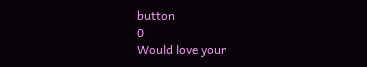button
0
Would love your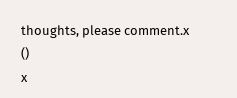thoughts, please comment.x
()
x